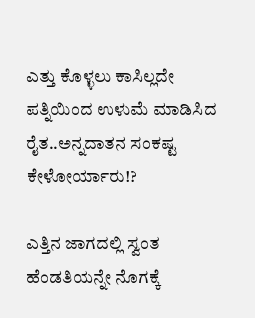ಎತ್ತು ಕೊಳ್ಳಲು ಕಾಸಿಲ್ಲದೇ ಪತ್ನಿಯಿಂದ ಉಳುಮೆ ಮಾಡಿಸಿದ ರೈತ..ಅನ್ನದಾತನ ಸಂಕಷ್ಟ ಕೇಳೋರ್ಯಾರು!?

ಎತ್ತಿನ ಜಾಗದಲ್ಲಿ ಸ್ವಂತ ಹೆಂಡತಿಯನ್ನೇ ನೊಗಕ್ಕೆ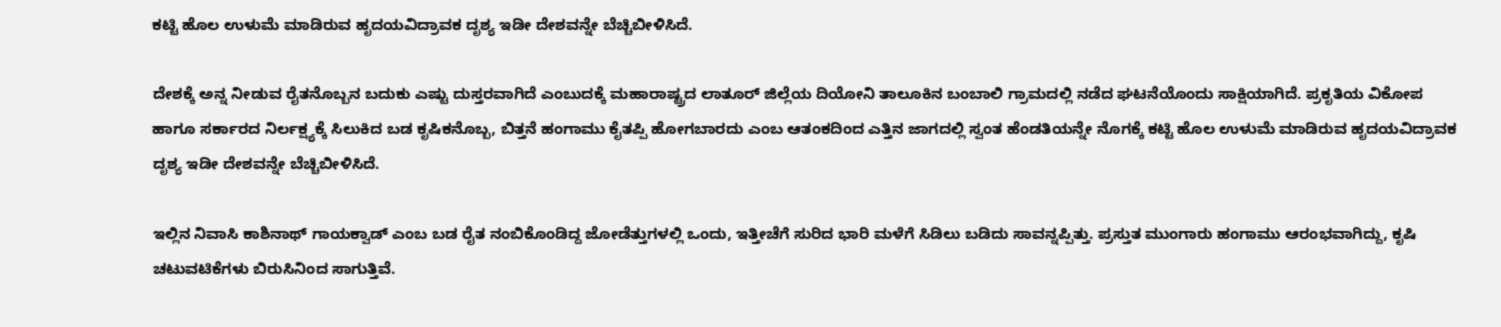ಕಟ್ಟಿ ಹೊಲ ಉಳುಮೆ ಮಾಡಿರುವ ಹೃದಯವಿದ್ರಾವಕ ದೃಶ್ಯ ಇಡೀ ದೇಶವನ್ನೇ ಬೆಚ್ಚಿಬೀಳಿಸಿದೆ.

ದೇಶಕ್ಕೆ ಅನ್ನ ನೀಡುವ ರೈತನೊಬ್ಬನ ಬದುಕು ಎಷ್ಟು ದುಸ್ತರವಾಗಿದೆ ಎಂಬುದಕ್ಕೆ ಮಹಾರಾಷ್ಟ್ರದ ಲಾತೂರ್ ಜಿಲ್ಲೆಯ ದಿಯೋನಿ ತಾಲೂಕಿನ ಬಂಬಾಲಿ ಗ್ರಾಮದಲ್ಲಿ ನಡೆದ ಘಟನೆಯೊಂದು ಸಾಕ್ಷಿಯಾಗಿದೆ. ಪ್ರಕೃತಿಯ ವಿಕೋಪ ಹಾಗೂ ಸರ್ಕಾರದ ನಿರ್ಲಕ್ಷ್ಯಕ್ಕೆ ಸಿಲುಕಿದ ಬಡ ಕೃಷಿಕನೊಬ್ಬ, ಬಿತ್ತನೆ ಹಂಗಾಮು ಕೈತಪ್ಪಿ ಹೋಗಬಾರದು ಎಂಬ ಆತಂಕದಿಂದ ಎತ್ತಿನ ಜಾಗದಲ್ಲಿ ಸ್ವಂತ ಹೆಂಡತಿಯನ್ನೇ ನೊಗಕ್ಕೆ ಕಟ್ಟಿ ಹೊಲ ಉಳುಮೆ ಮಾಡಿರುವ ಹೃದಯವಿದ್ರಾವಕ ದೃಶ್ಯ ಇಡೀ ದೇಶವನ್ನೇ ಬೆಚ್ಚಿಬೀಳಿಸಿದೆ.

ಇಲ್ಲಿನ ನಿವಾಸಿ ಕಾಶಿನಾಥ್ ಗಾಯಕ್ವಾಡ್ ಎಂಬ ಬಡ ರೈತ ನಂಬಿಕೊಂಡಿದ್ದ ಜೋಡೆತ್ತುಗಳಲ್ಲಿ ಒಂದು, ಇತ್ತೀಚೆಗೆ ಸುರಿದ ಭಾರಿ ಮಳೆಗೆ ಸಿಡಿಲು ಬಡಿದು ಸಾವನ್ನಪ್ಪಿತ್ತು. ಪ್ರಸ್ತುತ ಮುಂಗಾರು ಹಂಗಾಮು ಆರಂಭವಾಗಿದ್ದು, ಕೃಷಿ ಚಟುವಟಿಕೆಗಳು ಬಿರುಸಿನಿಂದ ಸಾಗುತ್ತಿವೆ.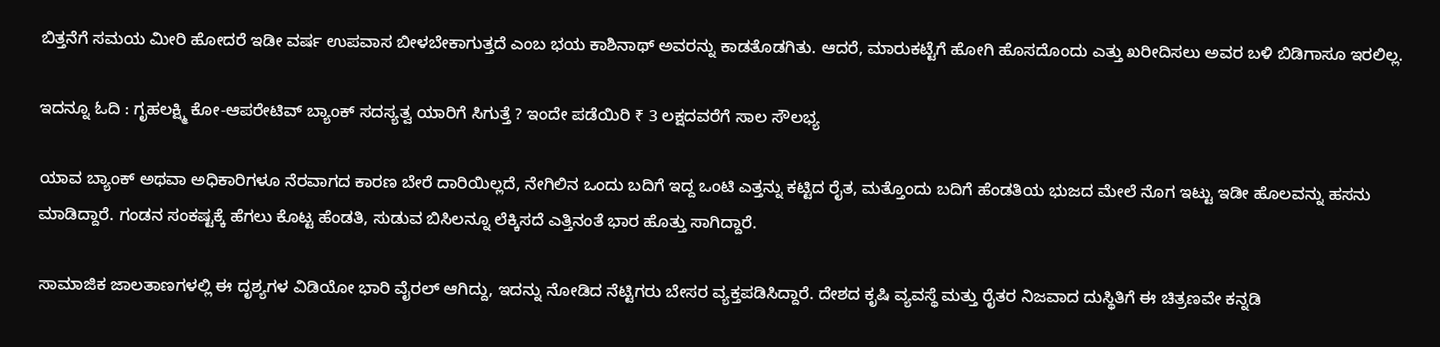ಬಿತ್ತನೆಗೆ ಸಮಯ ಮೀರಿ ಹೋದರೆ ಇಡೀ ವರ್ಷ ಉಪವಾಸ ಬೀಳಬೇಕಾಗುತ್ತದೆ ಎಂಬ ಭಯ ಕಾಶಿನಾಥ್ ಅವರನ್ನು ಕಾಡತೊಡಗಿತು. ಆದರೆ, ಮಾರುಕಟ್ಟೆಗೆ ಹೋಗಿ ಹೊಸದೊಂದು ಎತ್ತು ಖರೀದಿಸಲು ಅವರ ಬಳಿ ಬಿಡಿಗಾಸೂ ಇರಲಿಲ್ಲ.

ಇದನ್ನೂ ಓದಿ : ಗೃಹಲಕ್ಷ್ಮಿ ಕೋ-ಆಪರೇಟಿವ್ ಬ್ಯಾಂಕ್ ಸದಸ್ಯತ್ವ ಯಾರಿಗೆ ಸಿಗುತ್ತೆ ? ಇಂದೇ ಪಡೆಯಿರಿ ₹ 3 ಲಕ್ಷದವರೆಗೆ ಸಾಲ ಸೌಲಭ್ಯ

ಯಾವ ಬ್ಯಾಂಕ್ ಅಥವಾ ಅಧಿಕಾರಿಗಳೂ ನೆರವಾಗದ ಕಾರಣ ಬೇರೆ ದಾರಿಯಿಲ್ಲದೆ, ನೇಗಿಲಿನ ಒಂದು ಬದಿಗೆ ಇದ್ದ ಒಂಟಿ ಎತ್ತನ್ನು ಕಟ್ಟಿದ ರೈತ, ಮತ್ತೊಂದು ಬದಿಗೆ ಹೆಂಡತಿಯ ಭುಜದ ಮೇಲೆ ನೊಗ ಇಟ್ಟು ಇಡೀ ಹೊಲವನ್ನು ಹಸನು ಮಾಡಿದ್ದಾರೆ. ಗಂಡನ ಸಂಕಷ್ಟಕ್ಕೆ ಹೆಗಲು ಕೊಟ್ಟ ಹೆಂಡತಿ, ಸುಡುವ ಬಿಸಿಲನ್ನೂ ಲೆಕ್ಕಿಸದೆ ಎತ್ತಿನಂತೆ ಭಾರ ಹೊತ್ತು ಸಾಗಿದ್ದಾರೆ.

ಸಾಮಾಜಿಕ ಜಾಲತಾಣಗಳಲ್ಲಿ ಈ ದೃಶ್ಯಗಳ ವಿಡಿಯೋ ಭಾರಿ ವೈರಲ್ ಆಗಿದ್ದು, ಇದನ್ನು ನೋಡಿದ ನೆಟ್ಟಿಗರು ಬೇಸರ ವ್ಯಕ್ತಪಡಿಸಿದ್ದಾರೆ. ದೇಶದ ಕೃಷಿ ವ್ಯವಸ್ಥೆ ಮತ್ತು ರೈತರ ನಿಜವಾದ ದುಸ್ಥಿತಿಗೆ ಈ ಚಿತ್ರಣವೇ ಕನ್ನಡಿ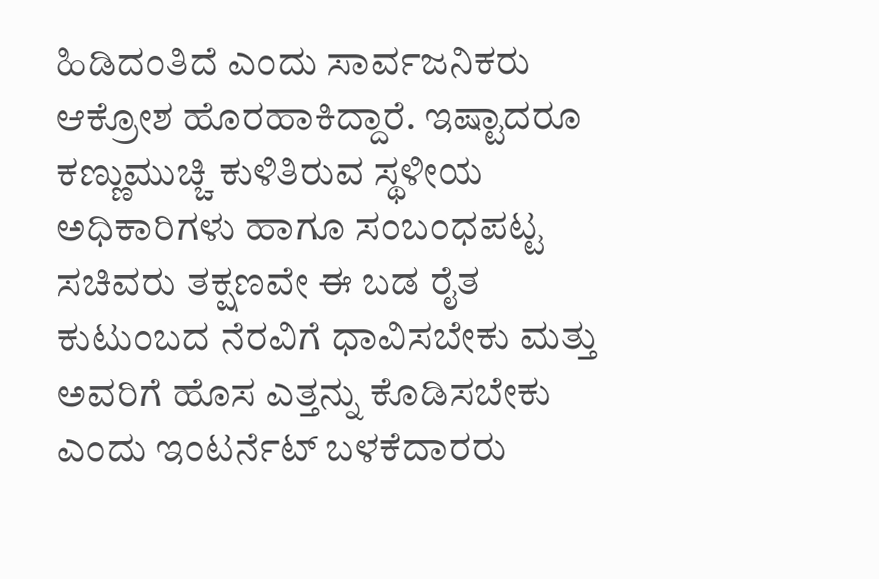ಹಿಡಿದಂತಿದೆ ಎಂದು ಸಾರ್ವಜನಿಕರು ಆಕ್ರೋಶ ಹೊರಹಾಕಿದ್ದಾರೆ. ಇಷ್ಟಾದರೂ ಕಣ್ಣುಮುಚ್ಚಿ ಕುಳಿತಿರುವ ಸ್ಥಳೀಯ ಅಧಿಕಾರಿಗಳು ಹಾಗೂ ಸಂಬಂಧಪಟ್ಟ ಸಚಿವರು ತಕ್ಷಣವೇ ಈ ಬಡ ರೈತ ಕುಟುಂಬದ ನೆರವಿಗೆ ಧಾವಿಸಬೇಕು ಮತ್ತು ಅವರಿಗೆ ಹೊಸ ಎತ್ತನ್ನು ಕೊಡಿಸಬೇಕು ಎಂದು ಇಂಟರ್ನೆಟ್ ಬಳಕೆದಾರರು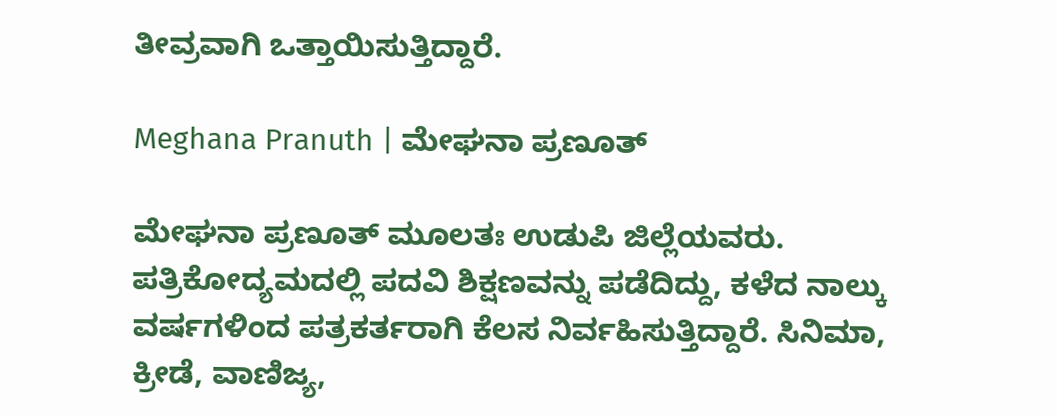ತೀವ್ರವಾಗಿ ಒತ್ತಾಯಿಸುತ್ತಿದ್ದಾರೆ.

Meghana Pranuth | ಮೇಘನಾ ಪ್ರಣೂತ್‌

ಮೇಘನಾ ಪ್ರಣೂತ್‌ ಮೂಲತಃ ಉಡುಪಿ ಜಿಲ್ಲೆಯವರು. ಪತ್ರಿಕೋದ್ಯಮದಲ್ಲಿ ಪದವಿ ಶಿಕ್ಷಣವನ್ನು ಪಡೆದಿದ್ದು, ಕಳೆದ ನಾಲ್ಕು ವರ್ಷಗಳಿಂದ ಪತ್ರಕರ್ತರಾಗಿ ಕೆಲಸ ನಿರ್ವಹಿಸುತ್ತಿದ್ದಾರೆ. ಸಿನಿಮಾ, ಕ್ರೀಡೆ, ವಾಣಿಜ್ಯ,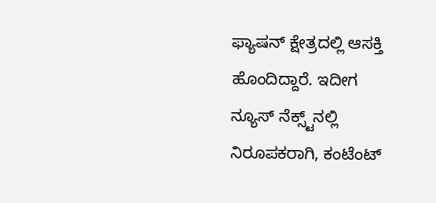ಫ್ಯಾಷನ್‌ ಕ್ಷೇತ್ರದಲ್ಲಿ ಆಸಕ್ತಿ ಹೊಂದಿದ್ದಾರೆ. ಇದೀಗ ನ್ಯೂಸ್‌ ನೆಕ್ಸ್ಟ್‌ನಲ್ಲಿ ನಿರೂಪಕರಾಗಿ, ಕಂಟೆಂಟ್‌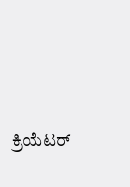ಕ್ರಿಯೆಟರ್‌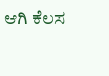ಆಗಿ ಕೆಲಸ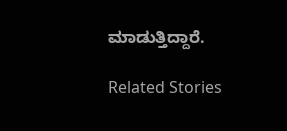ಮಾಡುತ್ತಿದ್ದಾರೆ.

Related Stories